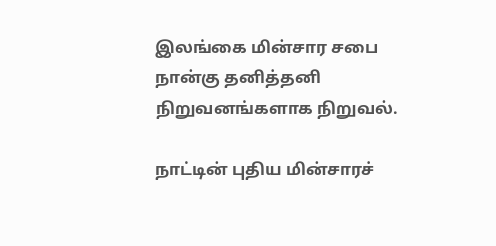இலங்கை மின்சார சபை நான்கு தனித்தனி நிறுவனங்களாக நிறுவல்.

நாட்டின் புதிய மின்சாரச்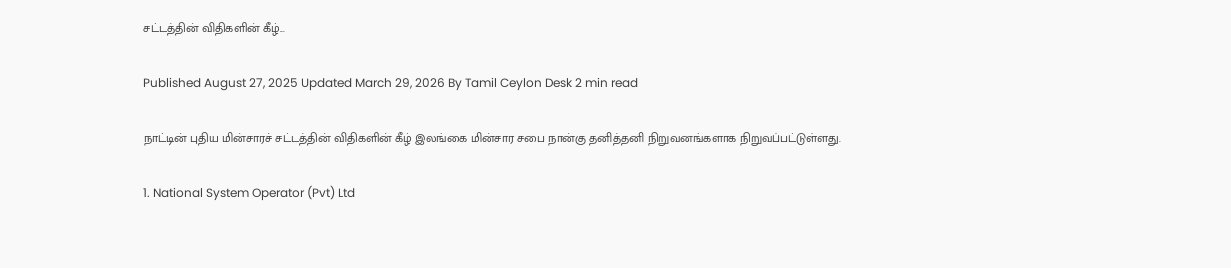சட்டத்தின் விதிகளின் கீழ்...

Published August 27, 2025 Updated March 29, 2026 By Tamil Ceylon Desk 2 min read

நாட்டின் புதிய மின்சாரச் சட்டத்தின் விதிகளின் கீழ் இலங்கை மின்சார சபை நான்கு தனித்தனி நிறுவனங்களாக நிறுவப்பட்டுள்ளது.

1. National System Operator (Pvt) Ltd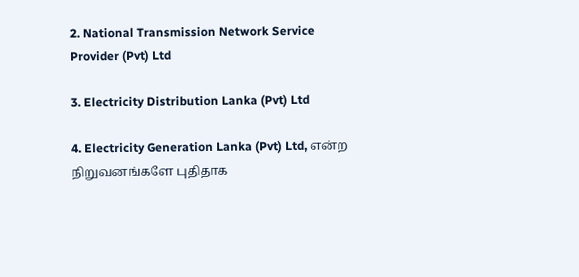2. National Transmission Network Service Provider (Pvt) Ltd

3. Electricity Distribution Lanka (Pvt) Ltd

4. Electricity Generation Lanka (Pvt) Ltd, என்ற நிறுவனங்களே புதிதாக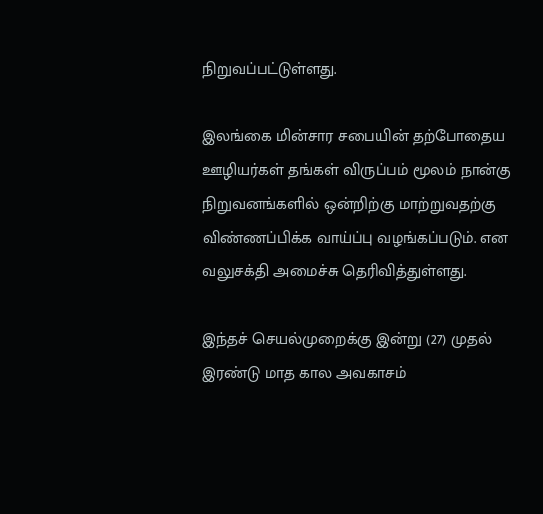நிறுவப்பட்டுள்ளது.

இலங்கை மின்சார சபையின் தற்போதைய ஊழியர்கள் தங்கள் விருப்பம் மூலம் நான்கு நிறுவனங்களில் ஒன்றிற்கு மாற்றுவதற்கு விண்ணப்பிக்க வாய்ப்பு வழங்கப்படும். என வலுசக்தி அமைச்சு தெரிவித்துள்ளது.

இந்தச் செயல்முறைக்கு இன்று (27) முதல் இரண்டு மாத கால அவகாசம்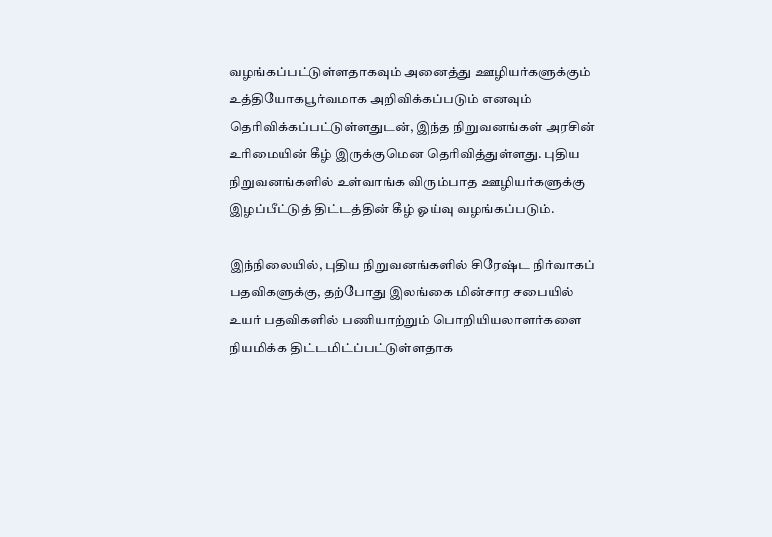வழங்கப்பட்டுள்ளதாகவும் அனைத்து ஊழியர்களுக்கும் உத்தியோகபூர்வமாக அறிவிக்கப்படும் எனவும் தெரிவிக்கப்பட்டுள்ளதுடன், இந்த நிறுவனங்கள் அரசின் உரிமையின் கீழ் இருக்குமென தெரிவித்துள்ளது. புதிய நிறுவனங்களில் உள்வாங்க விரும்பாத ஊழியர்களுக்கு இழப்பீட்டுத் திட்டத்தின் கீழ் ஓய்வு வழங்கப்படும்.

இந்நிலையில், புதிய நிறுவனங்களில் சிரேஷ்ட நிர்வாகப் பதவிகளுக்கு, தற்போது இலங்கை மின்சார சபையில் உயர் பதவிகளில் பணியாற்றும் பொறியியலாளர்களை நியமிக்க திட்டமிட்ப்பட்டுள்ளதாக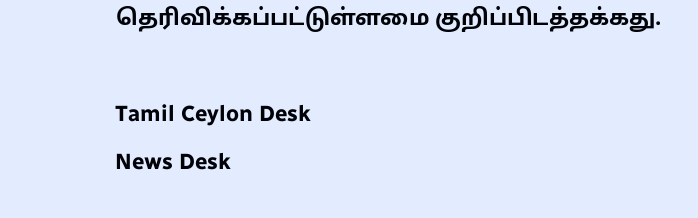தெரிவிக்கப்பட்டுள்ளமை குறிப்பிடத்தக்கது.

Tamil Ceylon Desk
News Desk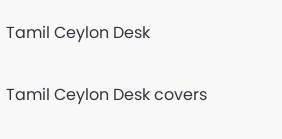Tamil Ceylon Desk

Tamil Ceylon Desk covers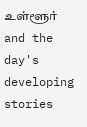உள்ளூர் and the day's developing stories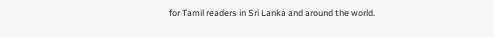for Tamil readers in Sri Lanka and around the world.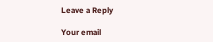Leave a Reply

Your email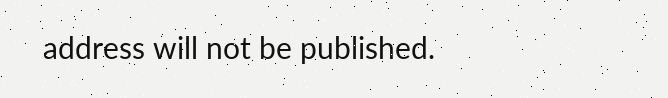address will not be published.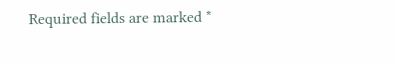Required fields are marked *